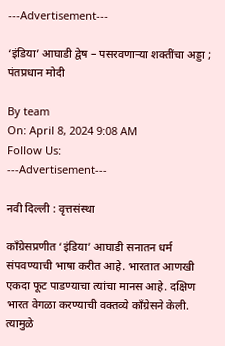---Advertisement---

‘इंडिया’ आघाडी द्वेष – पसरवणाऱ्या शक्तींचा अड्डा ; पंतप्रधान मोदी

By team
On: April 8, 2024 9:08 AM
Follow Us:
---Advertisement---

नवी दिल्ली : वृत्तसंस्था

काँग्रेसप्रणीत ‘इंडिया’ आघाडी सनातन धर्म संपवण्याची भाषा करीत आहे. भारतात आणखी एकदा फूट पाडण्याचा त्यांचा मानस आहे. दक्षिण भारत वेगळा करण्याची वक्तव्ये काँग्रेसने केली. त्यामुळे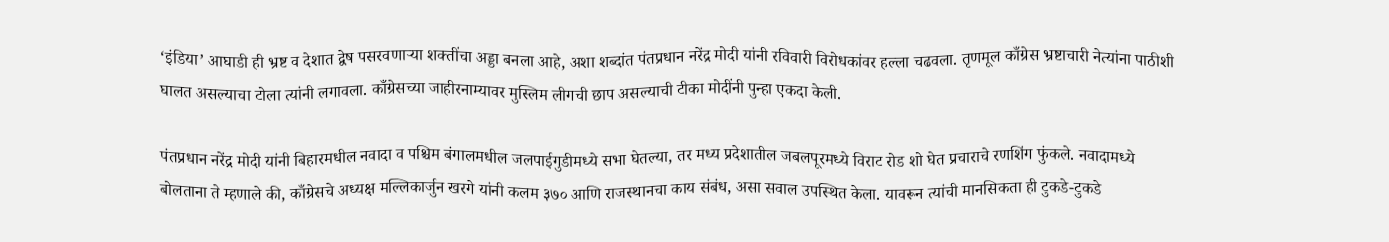‘इंडिया’ आघाडी ही भ्रष्ट व देशात द्वेष पसरवणाऱ्या शक्तींचा अड्डा बनला आहे, अशा शब्दांत पंतप्रधान नरेंद्र मोदी यांनी रविवारी विरोधकांवर हल्ला चढवला. तृणमूल काँग्रेस भ्रष्टाचारी नेत्यांना पाठीशी घालत असल्याचा टोला त्यांनी लगावला. काँग्रेसच्या जाहीरनाम्यावर मुस्लिम लीगची छाप असल्याची टीका मोदींनी पुन्हा एकदा केली.

पंतप्रधान नरेंद्र मोदी यांनी बिहारमधील नवादा व पश्चिम बंगालमधील जलपाईगुडीमध्ये सभा घेतल्या, तर मध्य प्रदेशातील जबलपूरमध्ये विराट रोड शो घेत प्रचाराचे रणशिंग फुंकले. नवादामध्ये बोलताना ते म्हणाले की, काँग्रेसचे अध्यक्ष मल्लिकार्जुन खरगे यांनी कलम ३७० आणि राजस्थानचा काय संबंध, असा सवाल उपस्थित केला. यावरून त्यांची मानसिकता ही टुकडे-टुकडे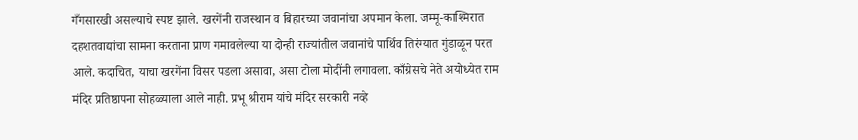गँगसारखी असल्याचे स्पष्ट झाले. खरगेंनी राजस्थान व बिहारच्या जवानांचा अपमान केला. जम्मू-काश्मिरात दहशतवाद्यांचा सामना करताना प्राण गमावलेल्या या दोन्ही राज्यांतील जवानांचे पार्थिव तिरंग्यात गुंडाळून परत आले. कदाचित, याचा खरगेंना विसर पडला असावा, असा टोला मोदींनी लगावला. काँग्रेसचे नेते अयोध्येत राम मंदिर प्रतिष्ठापना सोहळ्याला आले नाही. प्रभू श्रीराम यांचे मंदिर सरकारी नव्हे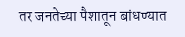तर जनतेच्या पैशातून बांधण्यात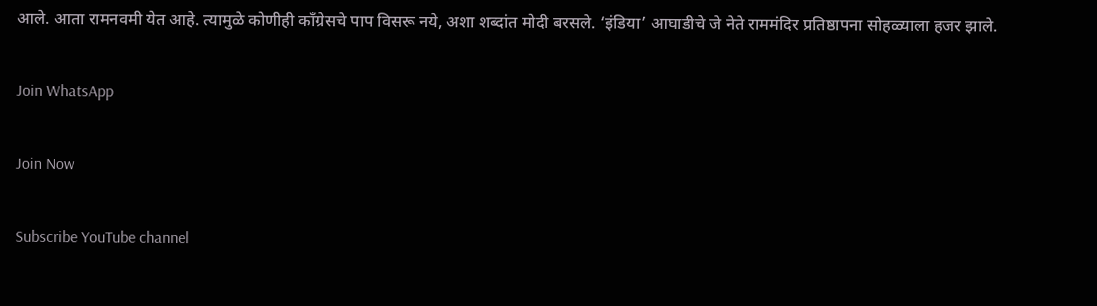आले. आता रामनवमी येत आहे. त्यामुळे कोणीही काँग्रेसचे पाप विसरू नये, अशा शब्दांत मोदी बरसले. ‘इंडिया’ आघाडीचे जे नेते राममंदिर प्रतिष्ठापना सोहळ्याला हजर झाले.

Join WhatsApp

Join Now

Subscribe YouTube channel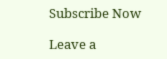Subscribe Now

Leave a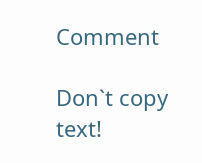Comment

Don`t copy text!